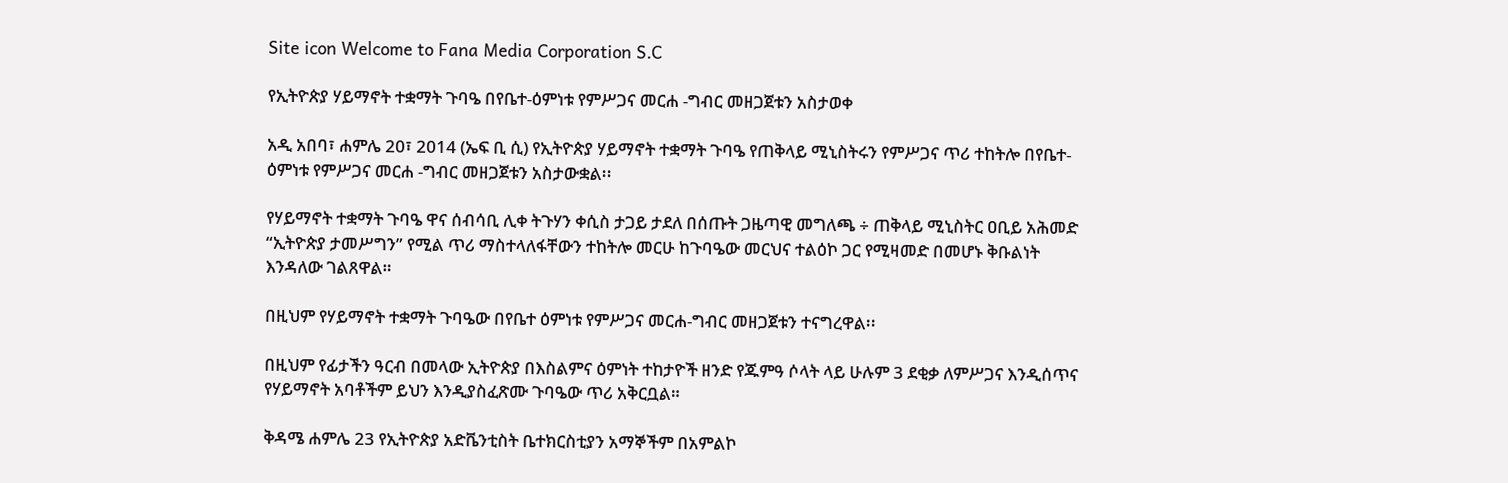Site icon Welcome to Fana Media Corporation S.C

የኢትዮጵያ ሃይማኖት ተቋማት ጉባዔ በየቤተ-ዕምነቱ የምሥጋና መርሐ -ግብር መዘጋጀቱን አስታወቀ

አዲ አበባ፣ ሐምሌ 20፣ 2014 (ኤፍ ቢ ሲ) የኢትዮጵያ ሃይማኖት ተቋማት ጉባዔ የጠቅላይ ሚኒስትሩን የምሥጋና ጥሪ ተከትሎ በየቤተ-ዕምነቱ የምሥጋና መርሐ -ግብር መዘጋጀቱን አስታውቋል፡፡

የሃይማኖት ተቋማት ጉባዔ ዋና ሰብሳቢ ሊቀ ትጉሃን ቀሲስ ታጋይ ታደለ በሰጡት ጋዜጣዊ መግለጫ ÷ ጠቅላይ ሚኒስትር ዐቢይ አሕመድ “ኢትዮጵያ ታመሥግን” የሚል ጥሪ ማስተላለፋቸውን ተከትሎ መርሁ ከጉባዔው መርህና ተልዕኮ ጋር የሚዛመድ በመሆኑ ቅቡልነት እንዳለው ገልጸዋል።

በዚህም የሃይማኖት ተቋማት ጉባዔው በየቤተ ዕምነቱ የምሥጋና መርሐ-ግብር መዘጋጀቱን ተናግረዋል፡፡

በዚህም የፊታችን ዓርብ በመላው ኢትዮጵያ በእስልምና ዕምነት ተከታዮች ዘንድ የጁምዓ ሶላት ላይ ሁሉም 3 ደቂቃ ለምሥጋና እንዲሰጥና የሃይማኖት አባቶችም ይህን እንዲያስፈጽሙ ጉባዔው ጥሪ አቅርቧል።

ቅዳሜ ሐምሌ 23 የኢትዮጵያ አድቬንቲስት ቤተክርስቲያን አማኞችም በአምልኮ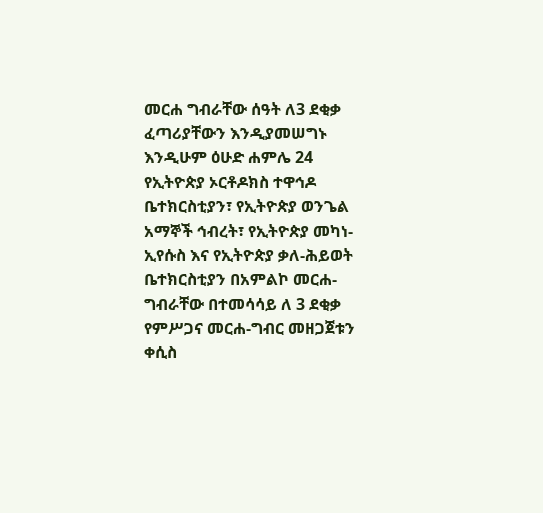መርሐ ግብራቸው ሰዓት ለ3 ደቂቃ ፈጣሪያቸውን እንዲያመሠግኑ እንዲሁም ዕሁድ ሐምሌ 24 የኢትዮጵያ ኦርቶዶክስ ተዋኅዶ ቤተክርስቲያን፣ የኢትዮጵያ ወንጌል አማኞች ኅብረት፣ የኢትዮጵያ መካነ-ኢየሱስ እና የኢትዮጵያ ቃለ-ሕይወት ቤተክርስቲያን በአምልኮ መርሐ-ግብራቸው በተመሳሳይ ለ 3 ደቂቃ የምሥጋና መርሐ-ግብር መዘጋጀቱን ቀሲስ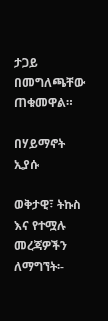ታጋይ በመግለጫቸው ጠቁመዋል።

በሃይማኖት ኢያሱ

ወቅታዊ፣ ትኩስ እና የተሟሉ መረጃዎችን ለማግኘት፡-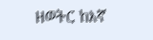ዘወትር ከእኛ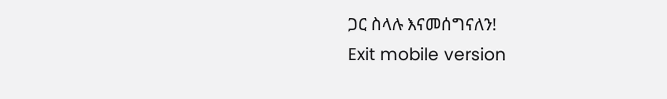ጋር ስላሉ እናመሰግናለን!
Exit mobile version